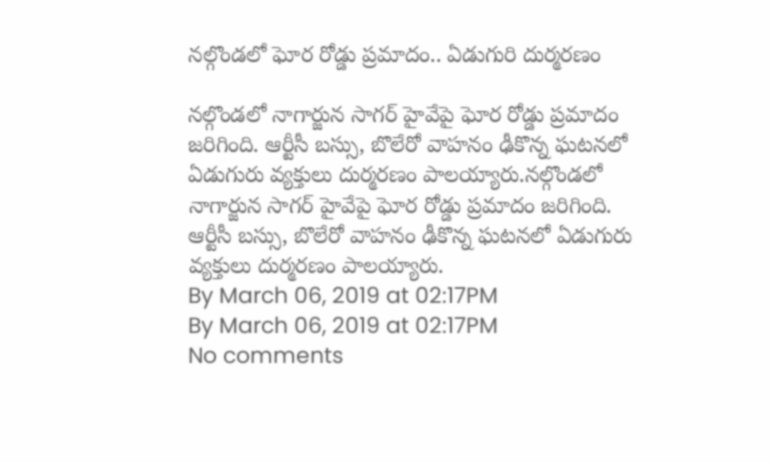నల్గొండలో ఘోర రోడ్డు ప్రమాదం.. ఏడుగురి దుర్మరణం

నల్గొండలో నాగార్జున సాగర్ హైవేపై ఘోర రోడ్డు ప్రమాదం జరిగింది. ఆర్టీసీ బస్సు, బొలేరో వాహనం ఢీకొన్న ఘటనలో ఏడుగురు వ్యక్తులు దుర్మరణం పాలయ్యారు.నల్గొండలో నాగార్జున సాగర్ హైవేపై ఘోర రోడ్డు ప్రమాదం జరిగింది. ఆర్టీసీ బస్సు, బొలేరో వాహనం ఢీకొన్న ఘటనలో ఏడుగురు వ్యక్తులు దుర్మరణం పాలయ్యారు.
By March 06, 2019 at 02:17PM
By March 06, 2019 at 02:17PM
No comments